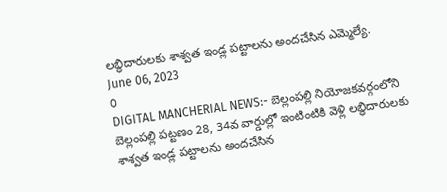లబ్ధిదారులకు శాశ్వత ఇండ్ల పట్టాలను అందచేసిన ఎమ్మెల్యే.
June 06, 2023
0
DIGITAL MANCHERIAL NEWS:- బెల్లంపల్లి నియోజకవర్గంలోని బెల్లంపల్లి పట్టణం 28, 34వ వార్డుల్లో ఇంటింటికి వెళ్లి లబ్ధిదారులకు శాశ్వత ఇండ్ల పట్టాలను అందచేసిన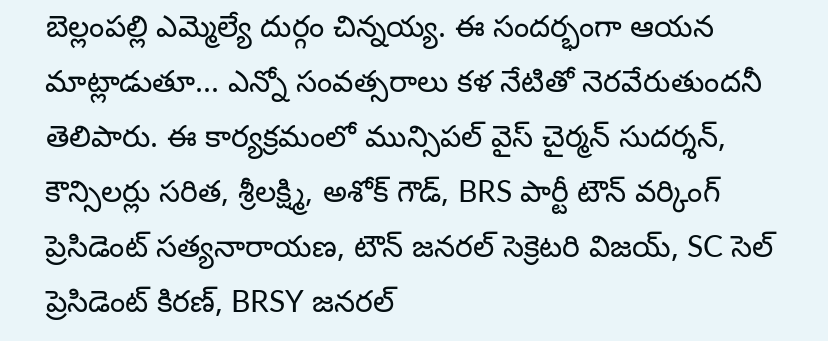బెల్లంపల్లి ఎమ్మెల్యే దుర్గం చిన్నయ్య. ఈ సందర్భంగా ఆయన మాట్లాడుతూ... ఎన్నో సంవత్సరాలు కళ నేటితో నెరవేరుతుందనీ తెలిపారు. ఈ కార్యక్రమంలో మున్సిపల్ వైస్ చైర్మన్ సుదర్శన్, కౌన్సిలర్లు సరిత, శ్రీలక్ష్మి, అశోక్ గౌడ్, BRS పార్టీ టౌన్ వర్కింగ్ ప్రెసిడెంట్ సత్యనారాయణ, టౌన్ జనరల్ సెక్రెటరి విజయ్, SC సెల్ ప్రెసిడెంట్ కిరణ్, BRSY జనరల్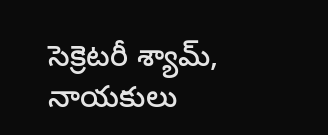సెక్రెటరీ శ్యామ్, నాయకులు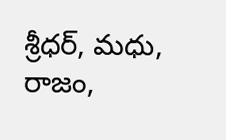శ్రీధర్, మధు, రాజం,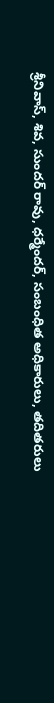శ్రీనివాస్, శివ, సుందర్ రావు, ధర్మేందర్, సంబంధిత అధికారులు, తదితరులు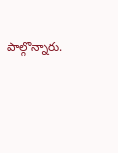పాల్గొన్నారు.